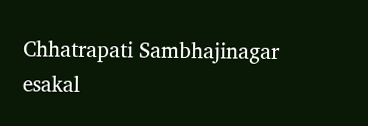Chhatrapati Sambhajinagar
esakal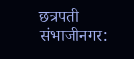छत्रपती संभाजीनगर: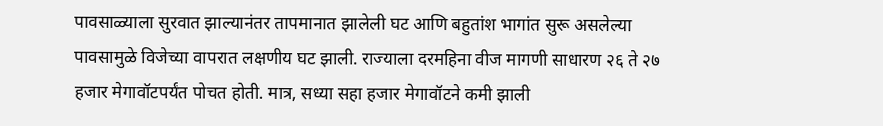पावसाळ्याला सुरवात झाल्यानंतर तापमानात झालेली घट आणि बहुतांश भागांत सुरू असलेल्या पावसामुळे विजेच्या वापरात लक्षणीय घट झाली. राज्याला दरमहिना वीज मागणी साधारण २६ ते २७ हजार मेगावॉटपर्यंत पोचत होती. मात्र, सध्या सहा हजार मेगावॉटने कमी झाली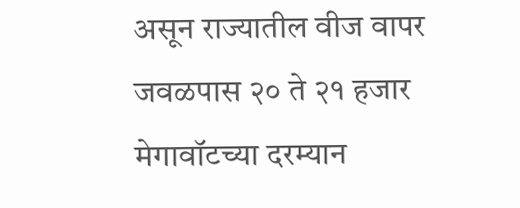असून राज्यातील वीज वापर जवळपास २० ते २१ हजार मेगावॉटच्या दरम्यान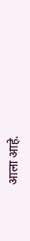आला आहे.